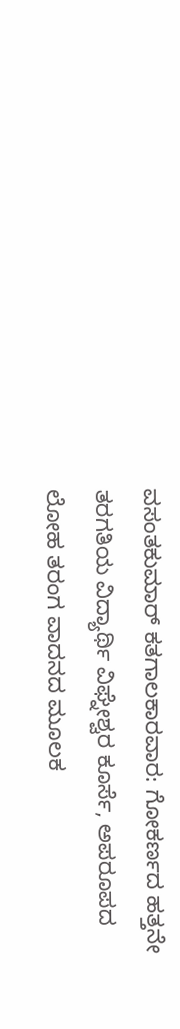ವಸಂತಕುಮಾರ್ ಕತಗಾಲಕಾರವಾರ: ಗೋಕರ್ಣದ ಹತ್ತನೇ ತರಗತಿಯ ವಿದ್ಯಾರ್ಥಿ ವಿಘ್ನೇಶ್ವರ ಕೂರ್ಸೆ, ಅಪರೂಪದ ಲೋಹ ತರಂಗ ವಾದನದ ಮೂಲಕ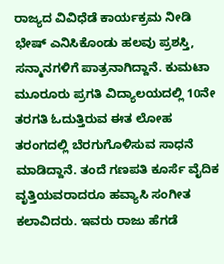ರಾಜ್ಯದ ವಿವಿಧೆಡೆ ಕಾರ್ಯಕ್ರಮ ನೀಡಿ ಭೇಷ್ ಎನಿಸಿಕೊಂಡು ಹಲವು ಪ್ರಶಸ್ತಿ, ಸನ್ಮಾನಗಳಿಗೆ ಪಾತ್ರನಾಗಿದ್ದಾನೆ. ಕುಮಟಾ ಮೂರೂರು ಪ್ರಗತಿ ವಿದ್ಯಾಲಯದಲ್ಲಿ 10ನೇ ತರಗತಿ ಓದುತ್ತಿರುವ ಈತ ಲೋಹ ತರಂಗದಲ್ಲಿ ಬೆರಗುಗೊಳಿಸುವ ಸಾಧನೆ ಮಾಡಿದ್ದಾನೆ. ತಂದೆ ಗಣಪತಿ ಕೂರ್ಸೆ ವೈದಿಕ ವೃತ್ತಿಯವರಾದರೂ ಹವ್ಯಾಸಿ ಸಂಗೀತ ಕಲಾವಿದರು. ಇವರು ರಾಜು ಹೆಗಡೆ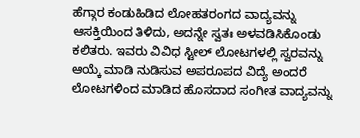ಹೆಗ್ಗಾರ ಕಂಡುಹಿಡಿದ ಲೋಹತರಂಗದ ವಾದ್ಯವನ್ನು ಆಸಕ್ತಿಯಿಂದ ತಿಳಿದು, ಅದನ್ನೇ ಸ್ವತಃ ಅಳವಡಿಸಿಕೊಂಡು ಕಲಿತರು. ಇವರು ವಿವಿಧ ಸ್ಟೀಲ್ ಲೋಟಗಳಲ್ಲಿ ಸ್ವರವನ್ನು ಆಯ್ಕೆ ಮಾಡಿ ನುಡಿಸುವ ಅಪರೂಪದ ವಿದ್ಯೆ ಅಂದರೆ ಲೋಟಗಳಿಂದ ಮಾಡಿದ ಹೊಸದಾದ ಸಂಗೀತ ವಾದ್ಯವನ್ನು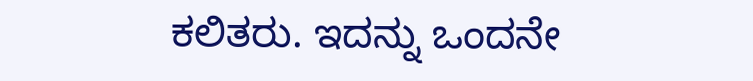ಕಲಿತರು. ಇದನ್ನು ಒಂದನೇ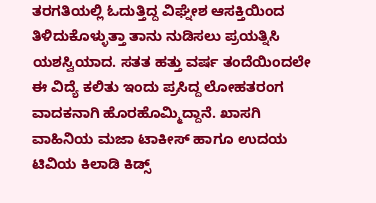ತರಗತಿಯಲ್ಲಿ ಓದುತ್ತಿದ್ದ ವಿಘ್ನೇಶ ಆಸಕ್ತಿಯಿಂದ ತಿಳಿದುಕೊಳ್ಳುತ್ತಾ ತಾನು ನುಡಿಸಲು ಪ್ರಯತ್ನಿಸಿ ಯಶಸ್ವಿಯಾದ. ಸತತ ಹತ್ತು ವರ್ಷ ತಂದೆಯಿಂದಲೇ ಈ ವಿದ್ಯೆ ಕಲಿತು ಇಂದು ಪ್ರಸಿದ್ದ ಲೋಹತರಂಗ ವಾದಕನಾಗಿ ಹೊರಹೊಮ್ಮಿದ್ದಾನೆ. ಖಾಸಗಿ ವಾಹಿನಿಯ ಮಜಾ ಟಾಕೀಸ್ ಹಾಗೂ ಉದಯ ಟಿವಿಯ ಕಿಲಾಡಿ ಕಿಡ್ಸ್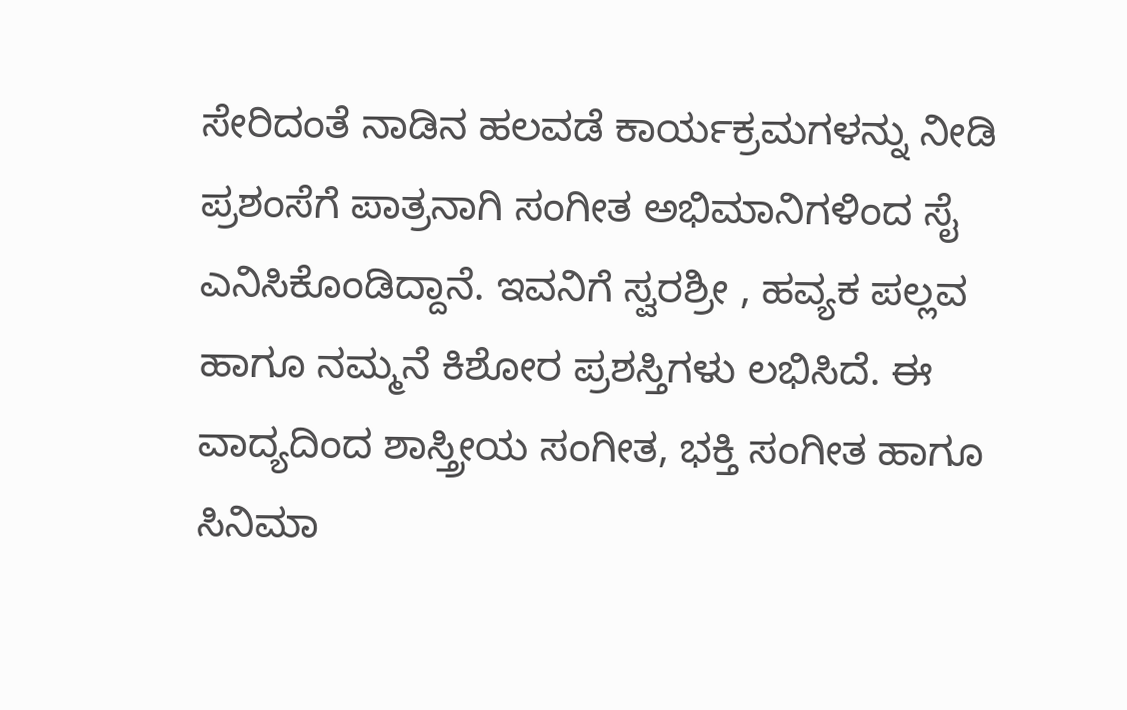ಸೇರಿದಂತೆ ನಾಡಿನ ಹಲವಡೆ ಕಾರ್ಯಕ್ರಮಗಳನ್ನು ನೀಡಿ ಪ್ರಶಂಸೆಗೆ ಪಾತ್ರನಾಗಿ ಸಂಗೀತ ಅಭಿಮಾನಿಗಳಿಂದ ಸೈ ಎನಿಸಿಕೊಂಡಿದ್ದಾನೆ. ಇವನಿಗೆ ಸ್ವರಶ್ರೀ , ಹವ್ಯಕ ಪಲ್ಲವ ಹಾಗೂ ನಮ್ಮನೆ ಕಿಶೋರ ಪ್ರಶಸ್ತಿಗಳು ಲಭಿಸಿದೆ. ಈ ವಾದ್ಯದಿಂದ ಶಾಸ್ತ್ರೀಯ ಸಂಗೀತ, ಭಕ್ತಿ ಸಂಗೀತ ಹಾಗೂ ಸಿನಿಮಾ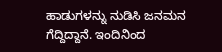ಹಾಡುಗಳನ್ನು ನುಡಿಸಿ ಜನಮನ ಗೆದ್ದಿದ್ದಾನೆ. ಇಂದಿನಿಂದ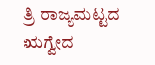ತ್ರಿ ರಾಜ್ಯಮಟ್ಟದ ಋಗ್ವೇದ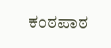ಕಂಠಪಾಠ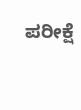ಪರೀಕ್ಷೆ